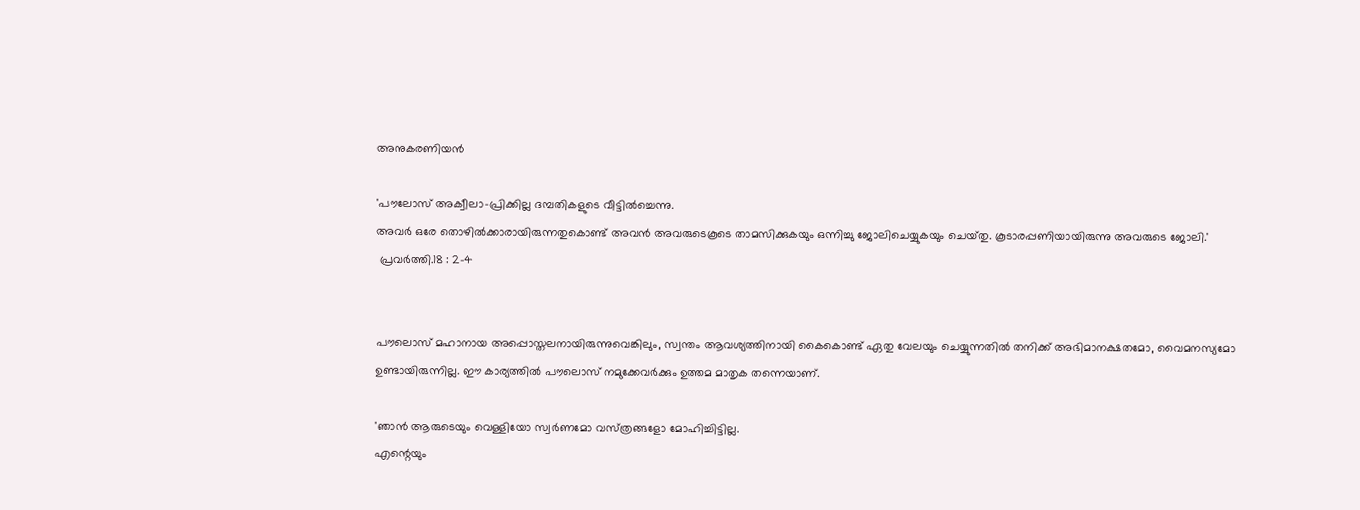അനുകരണിയൻ

'പൗലോസ്‌ അക്വീലാ-പ്രിക്കില്ല ദമ്പതികളുടെ വീട്ടില്‍ച്ചെന്നു.
അവര്‍ ഒരേ തൊഴില്‍ക്കാരായിരുന്നതുകൊണ്ട്‌ അവന്‍ അവരുടെകൂടെ താമസിക്കുകയും ഒന്നിച്ചു ജോലിചെയ്യുകയും ചെയ്‌തു. കൂടാരപ്പണിയായിരുന്നു അവരുടെ ജോലി.'
 പ്രവര്‍ത്തി.18 : 2-4


പൗലൊസ് മഹാനായ അപ്പൊസ്തലനായിരുന്നുവെങ്കിലും, സ്വന്തം ആവശ്യത്തിനായി കൈകൊണ്ട് ഏതു വേലയും ചെയ്യുന്നതിൽ തനിക്ക് അഭിമാനക്ഷതമോ, വൈമനസ്യമോ ഉണ്ടായിരുന്നില്ല. ഈ കാര്യത്തിൽ പൗലൊസ് നമുക്കേവർക്കും ഉത്തമ മാതൃക തന്നെയാണ്.

'ഞാന്‍ ആരുടെയും വെള്ളിയോ സ്വര്‍ണമോ വസ്‌ത്രങ്ങളോ മോഹിച്ചിട്ടില്ല.
എന്റെയും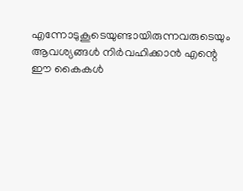എന്നോടുകൂടെയുണ്ടായിരുന്നവരുടെയും ആവശ്യങ്ങള്‍ നിര്‍വഹിക്കാന്‍ എന്റെ ഈ കൈകള്‍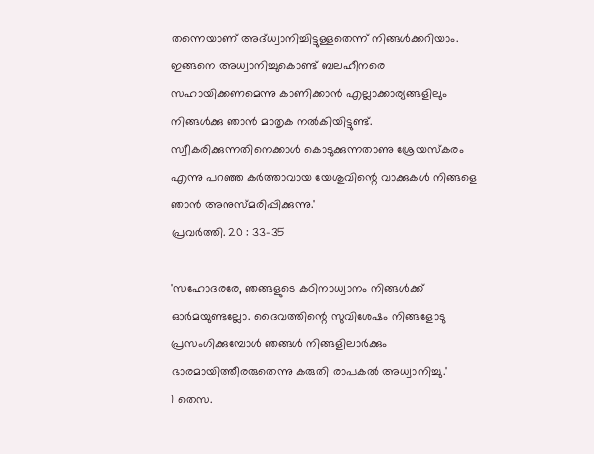തന്നെയാണ്‌ അദ്‌ധ്വാനിച്ചിട്ടുള്ളതെന്ന്‌ നിങ്ങള്‍ക്കറിയാം.
ഇങ്ങനെ അധ്വാനിച്ചുകൊണ്ട്‌ ബലഹീനരെ സഹായിക്കണമെന്നു കാണിക്കാന്‍ എല്ലാക്കാര്യങ്ങളിലും നിങ്ങള്‍ക്കു ഞാന്‍ മാതൃക നല്‍കിയിട്ടുണ്ട്‌. സ്വീകരിക്കുന്നതിനെക്കാള്‍ കൊടുക്കുന്നതാണു ശ്രേയസ്‌കരം എന്നു പറഞ്ഞ കര്‍ത്താവായ യേശുവിന്റെ വാക്കുകള്‍ നിങ്ങളെ ഞാന്‍ അനുസ്‌മരിപ്പിക്കുന്നു.'
പ്രവര്‍ത്തി. 20 : 33-35

'സഹോദരരേ, ഞങ്ങളുടെ കഠിനാധ്വാനം നിങ്ങള്‍ക്ക്‌ ഓര്‍മയുണ്ടല്ലോ. ദൈവത്തിന്റെ സുവിശേഷം നിങ്ങളോടു പ്രസംഗിക്കുമ്പോള്‍ ഞങ്ങള്‍ നിങ്ങളിലാര്‍ക്കും ഭാരമായിത്തീരരുതെന്നു കരുതി രാപകല്‍ അധ്വാനിച്ചു.'
1 തെസ.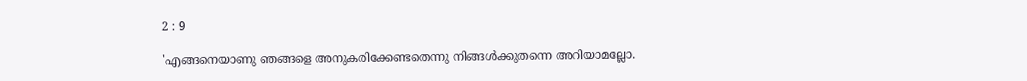2 : 9

'എങ്ങനെയാണു ഞങ്ങളെ അനുകരിക്കേണ്ടതെന്നു നിങ്ങള്‍ക്കുതന്നെ അറിയാമല്ലോ.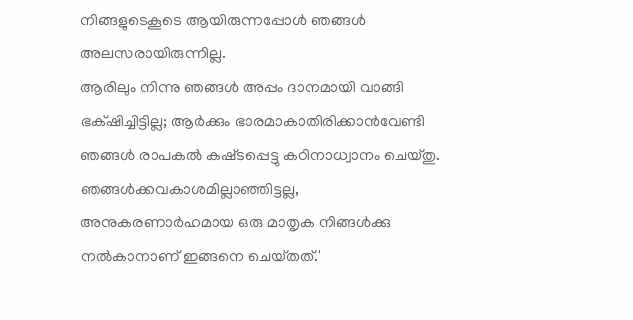നിങ്ങളുടെകൂടെ ആയിരുന്നപ്പോള്‍ ഞങ്ങള്‍ അലസരായിരുന്നില്ല.
ആരിലും നിന്നു ഞങ്ങള്‍ അപ്പം ദാനമായി വാങ്ങി ഭക്‌ഷിച്ചിട്ടില്ല; ആര്‍ക്കും ഭാരമാകാതിരിക്കാന്‍വേണ്ടി ഞങ്ങള്‍ രാപകല്‍ കഷ്‌ടപ്പെട്ടു കഠിനാധ്വാനം ചെയ്‌തു.
ഞങ്ങള്‍ക്കവകാശമില്ലാഞ്ഞിട്ടല്ല, അനുകരണാര്‍ഹമായ ഒരു മാതൃക നിങ്ങള്‍ക്കു നല്‍കാനാണ്‌ ഇങ്ങനെ ചെയ്‌തത്‌.'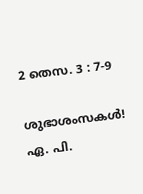2 തെസ. 3 : 7-9

ശുഭാശംസകൾ!
ഏ. പി.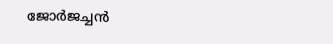ജോർജച്ചൻ